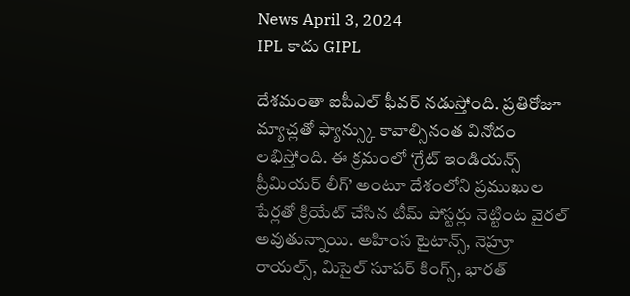News April 3, 2024
IPL కాదు GIPL

దేశమంతా ఐపీఎల్ ఫీవర్ నడుస్తోంది. ప్రతిరోజూ మ్యాచ్లతో ఫ్యాన్స్కు కావాల్సినంత వినోదం లభిస్తోంది. ఈ క్రమంలో ‘గ్రేట్ ఇండియన్స్ ప్రీమియర్ లీగ్’ అంటూ దేశంలోని ప్రముఖుల పేర్లతో క్రియేట్ చేసిన టీమ్ పోస్టర్లు నెట్టింట వైరల్ అవుతున్నాయి. అహింస టైటాన్స్, నెహ్రూ రాయల్స్, మిసైల్ సూపర్ కింగ్స్, భారత్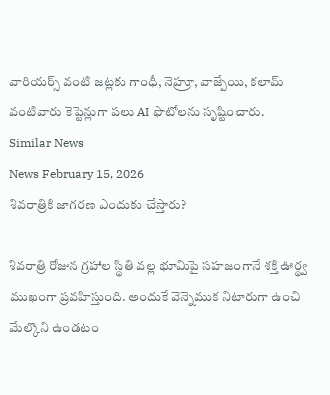వారియర్స్ వంటి జట్లకు గాంధీ, నెహ్రూ, వాజ్పేయి, కలామ్ వంటివారు కెప్టెన్లుగా పలు AI ఫొటోలను సృష్టించారు.
Similar News
News February 15, 2026
శివరాత్రికి జాగరణ ఎందుకు చేస్తారు?

శివరాత్రి రోజున గ్రహాల స్థితి వల్ల భూమిపై సహజంగానే శక్తి ఊర్థ్వ ముఖంగా ప్రవహిస్తుంది. అందుకే వెన్నెముక నిటారుగా ఉంచి మేల్కొని ఉండటం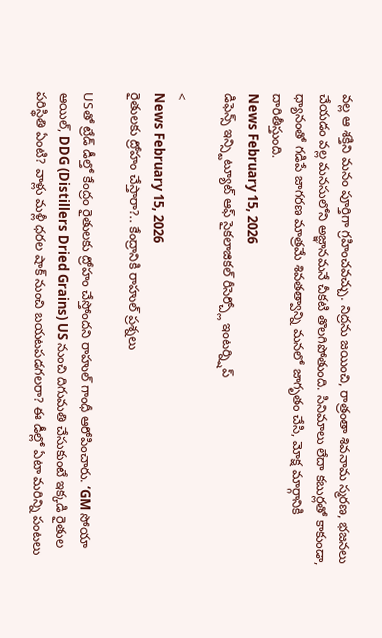వల్ల ఆ శక్తిని మనం పూర్తిగా గ్రహించవచ్చు. నిద్రను జయించి, రాత్రంతా శివనామ స్మరణ, భజనలు చేయడం వల్ల మనసులోని అజ్ఞానమనే చీకటి తొలగిపోతుంది. సినిమాలు లేదా కబుర్లతో కాకుండా, ధ్యానంతో గడిపే జాగరణ మాత్రమే శివతత్వాన్ని మనలో జాగృతం చేసి, మోక్ష మార్గానికి దారితీస్తుంది.
News February 15, 2026
డిఫెన్స్ ఇన్స్టిట్యూట్ ఆఫ్ సైకలాజికల్ రీసెర్చ్లో ఇంటర్న్షిప్

<
News February 15, 2026
రైతులకు ద్రోహం చేస్తారా?.. కేంద్రానికి రాహుల్ ప్రశ్నలు

USతో ట్రేడ్ డీల్తో కేంద్రం రైతులకు ద్రోహం చేస్తోందని రాహుల్ గాంధీ ఆరోపించారు. ‘GM సోయా ఆయిల్, DDG (Distillers Dried Grains) US నుంచి దిగుమతి చేసుకుంటే ఇక్కడి రైతుల పరిస్థితి ఏంటి? వాళ్లు మళ్లీ ధరల షాక్ నుంచి బయటపడగలరా? ఈ డీల్లో ఏటా మరిన్ని పంటలు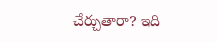చేర్చుతారా? ఇది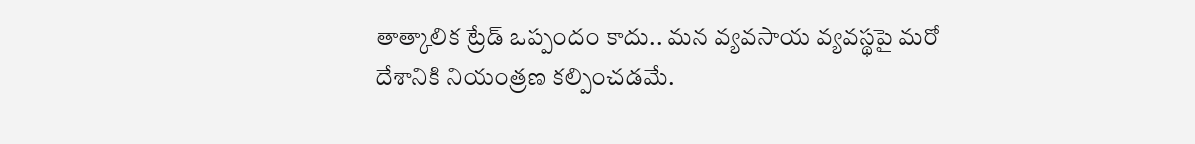తాత్కాలిక ట్రేడ్ ఒప్పందం కాదు.. మన వ్యవసాయ వ్యవస్థపై మరో దేశానికి నియంత్రణ కల్పించడమే.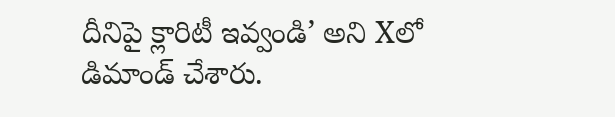దీనిపై క్లారిటీ ఇవ్వండి’ అని Xలో డిమాండ్ చేశారు.